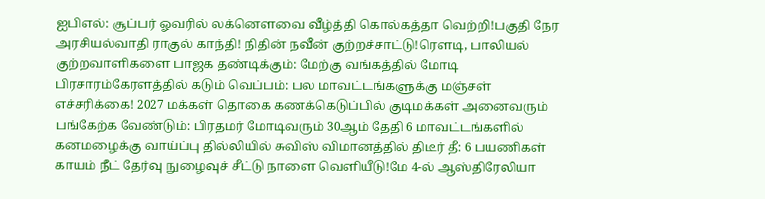ஐபிஎல்: சூப்பர் ஓவரில் லக்னௌவை வீழ்த்தி கொல்கத்தா வெற்றி!பகுதி நேர அரசியல்வாதி ராகுல் காந்தி! நிதின் நவீன் குற்றச்சாட்டு!ரெளடி, பாலியல் குற்றவாளிகளை பாஜக தண்டிக்கும்: மேற்கு வங்கத்தில் மோடி பிரசாரம்கேரளத்தில் கடும் வெப்பம்: பல மாவட்டங்களுக்கு மஞ்சள் எச்சரிக்கை! 2027 மக்கள் தொகை கணக்கெடுப்பில் குடிமக்கள் அனைவரும் பங்கேற்க வேண்டும்: பிரதமர் மோடிவரும் 30ஆம் தேதி 6 மாவட்டங்களில் கனமழைக்கு வாய்ப்பு தில்லியில் சுவிஸ் விமானத்தில் திடீர் தீ: 6 பயணிகள் காயம் நீட் தேர்வு நுழைவுச் சீட்டு நாளை வெளியீடு!மே 4-ல் ஆஸ்திரேலியா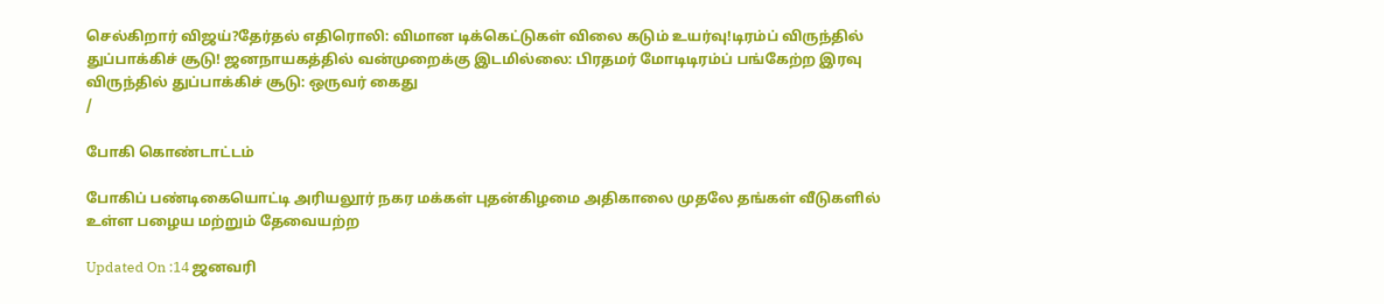செல்கிறார் விஜய்?தேர்தல் எதிரொலி: விமான டிக்கெட்டுகள் விலை கடும் உயர்வு!டிரம்ப் விருந்தில் துப்பாக்கிச் சூடு! ஜனநாயகத்தில் வன்முறைக்கு இடமில்லை: பிரதமர் மோடிடிரம்ப் பங்கேற்ற இரவு விருந்தில் துப்பாக்கிச் சூடு: ஒருவர் கைது
/

போகி கொண்டாட்டம்

போகிப் பண்டிகையொட்டி அரியலூர் நகர மக்கள் புதன்கிழமை அதிகாலை முதலே தங்கள் வீடுகளில் உள்ள பழைய மற்றும் தேவையற்ற

Updated On :14 ஜனவரி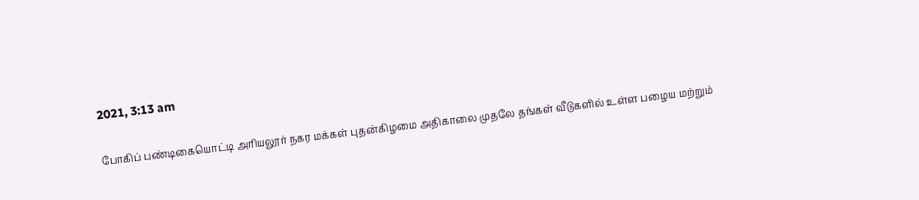2021, 3:13 am

போகிப் பண்டிகையொட்டி அரியலூர் நகர மக்கள் புதன்கிழமை அதிகாலை முதலே தங்கள் வீடுகளில் உள்ள பழைய மற்றும்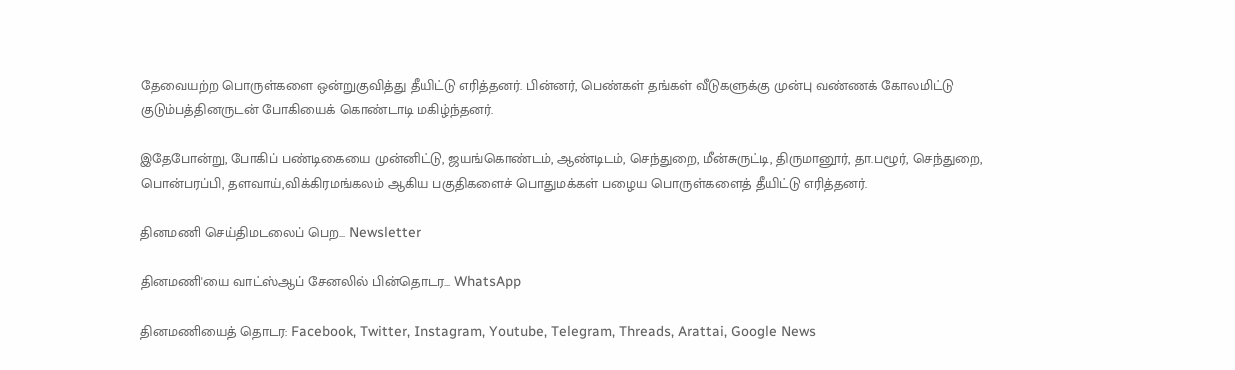தேவையற்ற பொருள்களை ஒன்றுகுவித்து தீயிட்டு எரித்தனர். பின்னர், பெண்கள் தங்கள் வீடுகளுக்கு முன்பு வண்ணக் கோலமிட்டு குடும்பத்தினருடன் போகியைக் கொண்டாடி மகிழ்ந்தனர்.

இதேபோன்று, போகிப் பண்டிகையை முன்னிட்டு, ஜயங்கொண்டம், ஆண்டிடம், செந்துறை, மீன்சுருட்டி, திருமானூர், தா.பழூர், செந்துறை, பொன்பரப்பி, தளவாய்,விக்கிரமங்கலம் ஆகிய பகுதிகளைச் பொதுமக்கள் பழைய பொருள்களைத் தீயிட்டு எரித்தனர்.

தினமணி செய்திமடலைப் பெற... Newsletter

தினமணி'யை வாட்ஸ்ஆப் சேனலில் பின்தொடர... WhatsApp

தினமணியைத் தொடர: Facebook, Twitter, Instagram, Youtube, Telegram, Threads, Arattai, Google News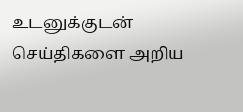உடனுக்குடன் செய்திகளை அறிய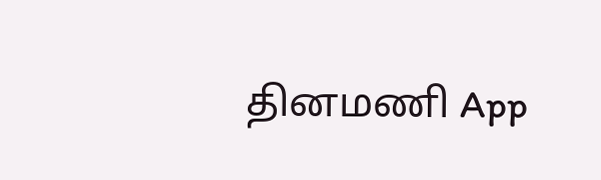தினமணி App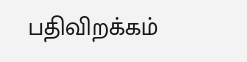பதிவிறக்கம்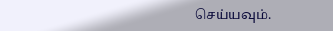செய்யவும்.